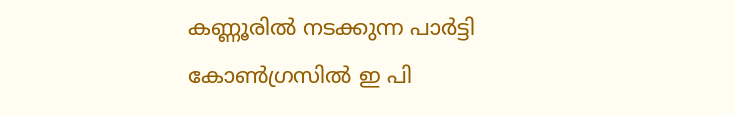കണ്ണൂരില്‍ നടക്കുന്ന പാര്‍ട്ടി കോണ്‍ഗ്രസില്‍ ഇ പി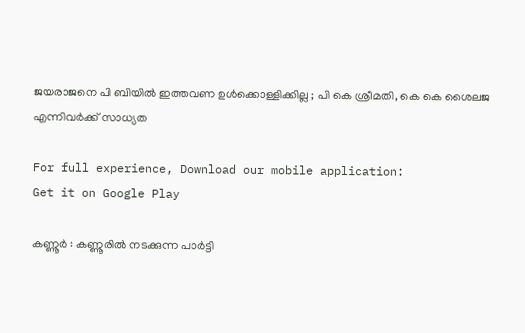ജയരാജനെ പി ബിയില്‍ ഇത്തവണ ഉള്‍ക്കൊള്ളിക്കില്ല ; പി കെ ശ്രീമതി, കെ കെ ശൈലജ എന്നിവര്‍ക്ക് സാധ്യത

For full experience, Download our mobile application:
Get it on Google Play

കണ്ണൂര്‍ : കണ്ണൂരില്‍ നടക്കുന്ന പാര്‍ട്ടി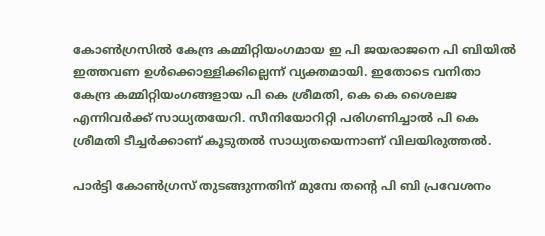കോണ്‍ഗ്രസില്‍ കേന്ദ്ര കമ്മിറ്റിയംഗമായ ഇ പി ജയരാജനെ പി ബിയില്‍ ഇത്തവണ ഉള്‍ക്കൊള്ളിക്കില്ലെന്ന് വ്യക്തമായി. ഇതോടെ വനിതാ കേന്ദ്ര കമ്മിറ്റിയംഗങ്ങളായ പി കെ ശ്രീമതി, കെ കെ ശൈലജ എന്നിവര്‍ക്ക് സാധ്യതയേറി. സീനിയോറിറ്റി പരിഗണിച്ചാല്‍ പി കെ ശ്രീമതി ടീച്ചര്‍ക്കാണ് കൂടുതല്‍ സാധ്യതയെന്നാണ് വിലയിരുത്തല്‍.

പാര്‍ട്ടി കോണ്‍ഗ്രസ് തുടങ്ങുന്നതിന് മുമ്പേ തന്റെ പി ബി പ്രവേശനം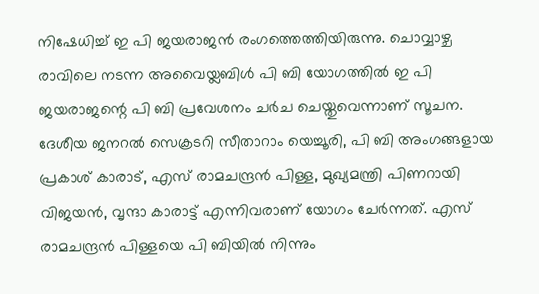നിഷേധിച്ച്‌ ഇ പി ജയരാജന്‍ രംഗത്തെത്തിയിരുന്നു. ചൊവ്വാഴ്ച രാവിലെ നടന്ന അവൈയ്ലബിള്‍ പി ബി യോഗത്തില്‍ ഇ പി ജയരാജന്റെ പി ബി പ്രവേശനം ചര്‍ച ചെയ്തുവെന്നാണ് സൂചന. ദേശീയ ജനറല്‍ സെക്രടറി സീതാറാം യെച്ചൂരി, പി ബി അംഗങ്ങളായ പ്രകാശ് കാരാട്, എസ് രാമചന്ദ്രന്‍ പിള്ള, മുഖ്യമന്ത്രി പിണറായി വിജയന്‍, വൃന്ദാ കാരാട്ട് എന്നിവരാണ് യോഗം ചേര്‍ന്നത്. എസ് രാമചന്ദ്രന്‍ പിള്ളയെ പി ബിയില്‍ നിന്നും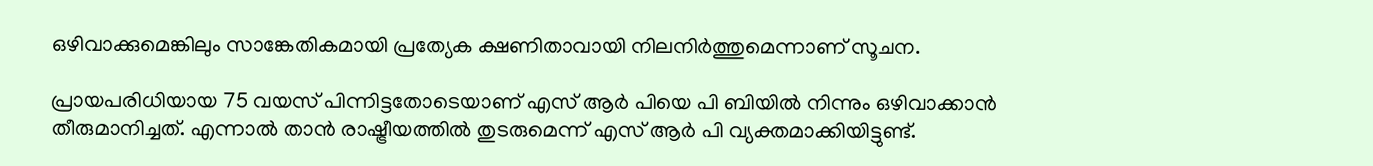ഒഴിവാക്കുമെങ്കിലും സാങ്കേതികമായി പ്രത്യേക ക്ഷണിതാവായി നിലനിര്‍ത്തുമെന്നാണ് സൂചന.

പ്രായപരിധിയായ 75 വയസ് പിന്നിട്ടതോടെയാണ് എസ് ആര്‍ പിയെ പി ബിയില്‍ നിന്നും ഒഴിവാക്കാന്‍ തീരുമാനിച്ചത്. എന്നാല്‍ താന്‍ രാഷ്ട്രീയത്തില്‍ തുടരുമെന്ന് എസ് ആര്‍ പി വ്യക്തമാക്കിയിട്ടുണ്ട്.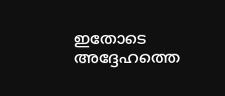ഇതോടെ അദ്ദേഹത്തെ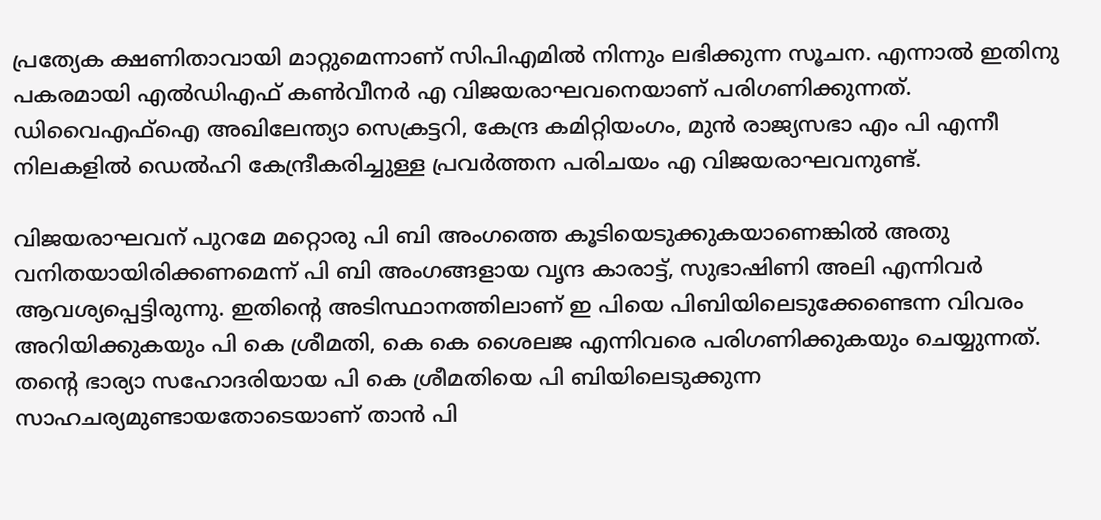പ്രത്യേക ക്ഷണിതാവായി മാറ്റുമെന്നാണ് സിപിഎമില്‍ നിന്നും ലഭിക്കുന്ന സൂചന. എന്നാല്‍ ഇതിനു പകരമായി എല്‍ഡിഎഫ് കണ്‍വീനര്‍ എ വിജയരാഘവനെയാണ് പരിഗണിക്കുന്നത്. ഡിവൈഎഫ്‌ഐ അഖിലേന്ത്യാ സെക്രട്ടറി, കേന്ദ്ര കമിറ്റിയംഗം, മുന്‍ രാജ്യസഭാ എം പി എന്നീ നിലകളില്‍ ഡെല്‍ഹി കേന്ദ്രീകരിച്ചുള്ള പ്രവര്‍ത്തന പരിചയം എ വിജയരാഘവനുണ്ട്.

വിജയരാഘവന് പുറമേ മറ്റൊരു പി ബി അംഗത്തെ കൂടിയെടുക്കുകയാണെങ്കില്‍ അതു വനിതയായിരിക്കണമെന്ന് പി ബി അംഗങ്ങളായ വൃന്ദ കാരാട്ട്, സുഭാഷിണി അലി എന്നിവര്‍ ആവശ്യപ്പെട്ടിരുന്നു. ഇതിന്റെ അടിസ്ഥാനത്തിലാണ് ഇ പിയെ പിബിയിലെടുക്കേണ്ടെന്ന വിവരം അറിയിക്കുകയും പി കെ ശ്രീമതി, കെ കെ ശൈലജ എന്നിവരെ പരിഗണിക്കുകയും ചെയ്യുന്നത്. തന്റെ ഭാര്യാ സഹോദരിയായ പി കെ ശ്രീമതിയെ പി ബിയിലെടുക്കുന്ന സാഹചര്യമുണ്ടായതോടെയാണ് താന്‍ പി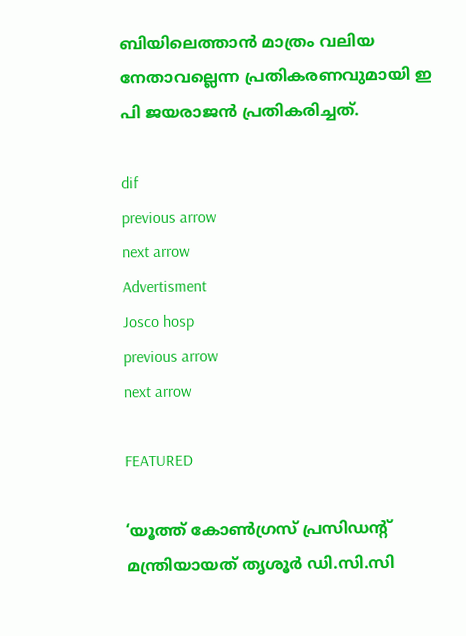ബിയിലെത്താന്‍ മാത്രം വലിയ നേതാവല്ലെന്ന പ്രതികരണവുമായി ഇ പി ജയരാജന്‍ പ്രതികരിച്ചത്.

dif
previous arrow
next arrow
Advertisment
Josco hosp
previous arrow
next arrow

FEATURED

‘യൂത്ത് കോൺഗ്രസ് പ്രസിഡന്റ് മന്ത്രിയായത് തൃശൂർ ഡി.സി.സി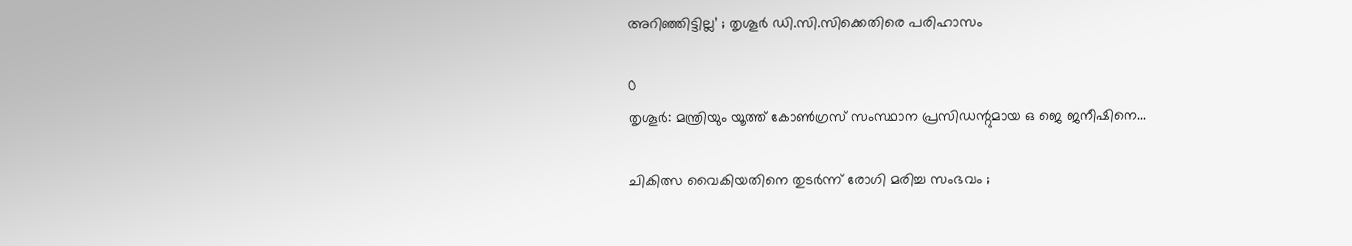അറിഞ്ഞിട്ടില്ല’ ; തൃശൂർ ഡി.സി.സിക്കെതിരെ പരിഹാസം

0
തൃശൂര്‍: മന്ത്രിയും യൂത്ത് കോണ്‍ഗ്രസ് സംസ്ഥാന പ്രസിഡന്റുമായ ഒ ജെ ജനീഷിനെ...

ചികിത്സ വൈകിയതിനെ തുടർന്ന് രോഗി മരിച്ച സംഭവം ;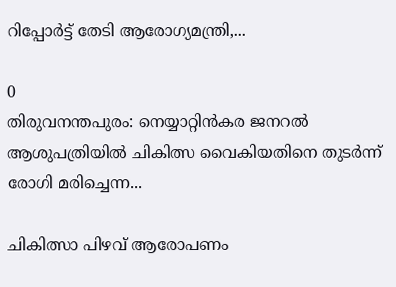റിപ്പോർട്ട് തേടി ആരോഗ്യമന്ത്രി,...

0
തിരുവനന്തപുരം: നെയ്യാറ്റിൻകര ജനറല്‍ ആശുപത്രിയില്‍ ചികിത്സ വൈകിയതിനെ തുടര്‍ന്ന് രോഗി മരിച്ചെന്ന...

ചികിത്സാ പിഴവ് ആരോപണം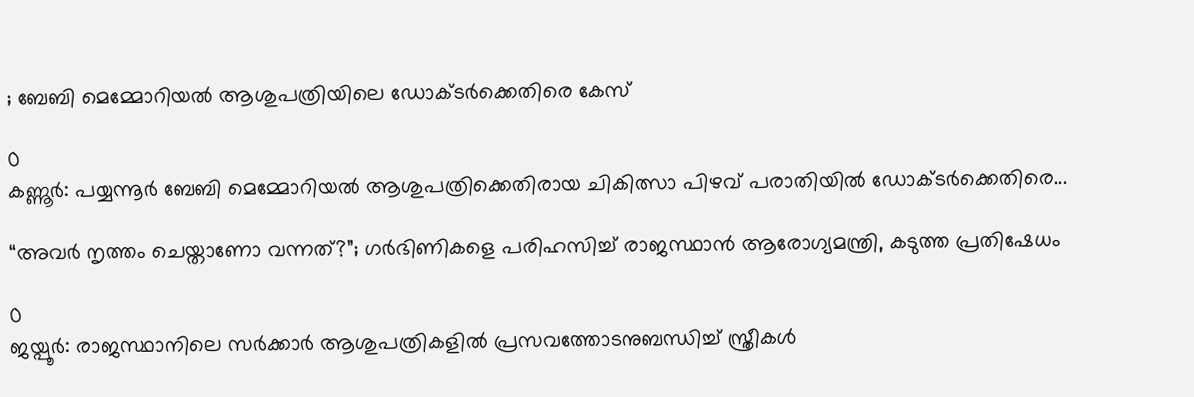; ബേബി മെമ്മോറിയൽ ആശുപത്രിയിലെ ഡോക്ടർക്കെതിരെ കേസ്

0
കണ്ണൂര്‍: പയ്യന്നൂര്‍ ബേബി മെമ്മോറിയല്‍ ആശുപത്രിക്കെതിരായ ചികിത്സാ പിഴവ് പരാതിയില്‍ ഡോക്ടര്‍ക്കെതിരെ...

“അവർ നൃത്തം ചെയ്താണോ വന്നത്?”; ഗർഭിണികളെ പരിഹസിച്ച് രാജസ്ഥാൻ ആരോഗ്യമന്ത്രി, കടുത്ത പ്രതിഷേധം

0
ജയ്പൂർ: രാജസ്ഥാനിലെ സർക്കാർ ആശുപത്രികളിൽ പ്രസവത്തോടനുബന്ധിച്ച് സ്ത്രീകൾ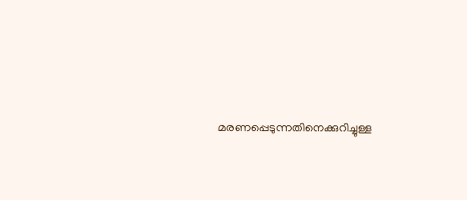മരണപ്പെടുന്നതിനെക്കുറിച്ചുള്ള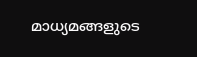മാധ്യമങ്ങളുടെ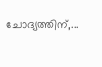ചോദ്യത്തിന്,...